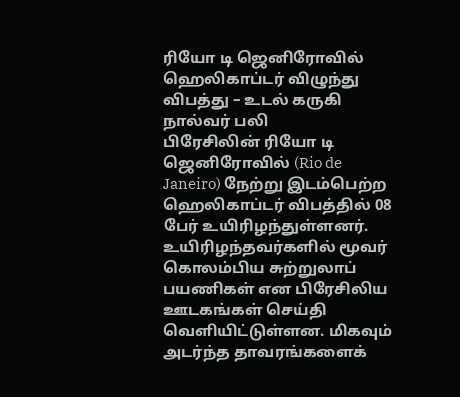ரியோ டி ஜெனிரோவில் ஹெலிகாப்டர் விழுந்து விபத்து – உடல் கருகி நால்வர் பலி
பிரேசிலின் ரியோ டி ஜெனிரோவில் (Rio de Janeiro) நேற்று இடம்பெற்ற ஹெலிகாப்டர் விபத்தில் 08 பேர் உயிரிழந்துள்ளனர். உயிரிழந்தவர்களில் மூவர் கொலம்பிய சுற்றுலாப் பயணிகள் என பிரேசிலிய ஊடகங்கள் செய்தி வெளியிட்டுள்ளன. மிகவும் அடர்ந்த தாவரங்களைக்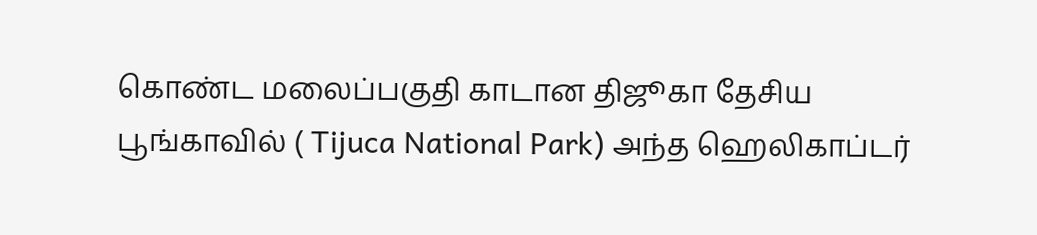கொண்ட மலைப்பகுதி காடான திஜூகா தேசிய பூங்காவில் ( Tijuca National Park) அந்த ஹெலிகாப்டர்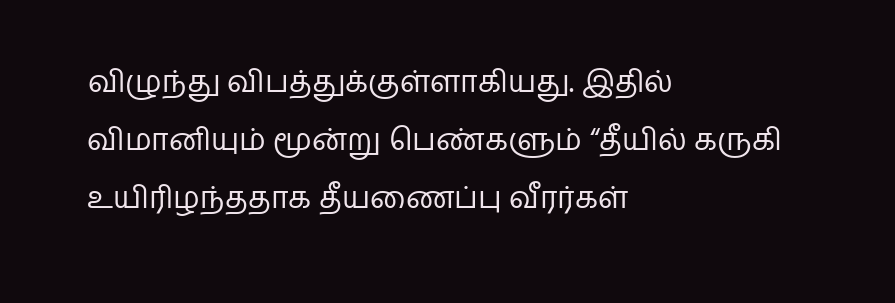விழுந்து விபத்துக்குள்ளாகியது. இதில் விமானியும் மூன்று பெண்களும் “தீயில் கருகி உயிரிழந்ததாக தீயணைப்பு வீரர்கள்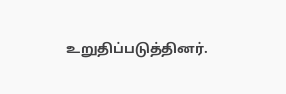உறுதிப்படுத்தினர்.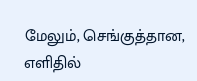மேலும், செங்குத்தான, எளிதில்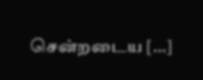சென்றடைய […]